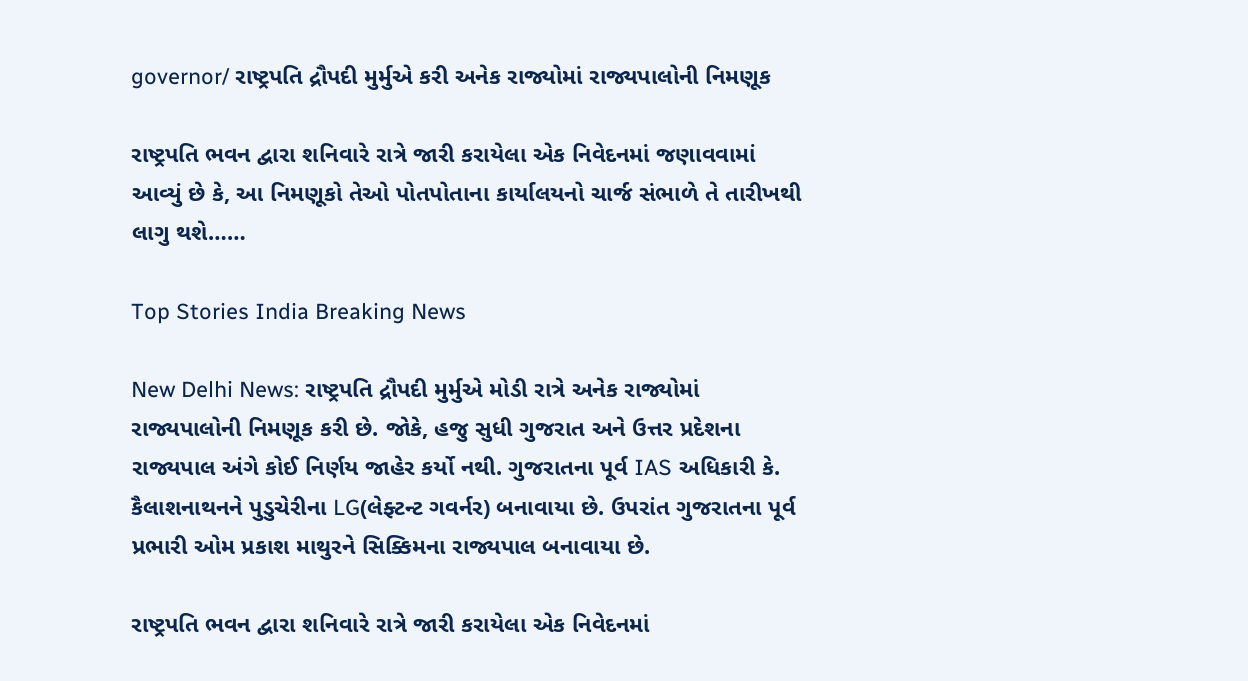governor/ રાષ્ટ્રપતિ દ્રૌપદી મુર્મુએ કરી અનેક રાજ્યોમાં રાજ્યપાલોની નિમણૂક

રાષ્ટ્રપતિ ભવન દ્વારા શનિવારે રાત્રે જારી કરાયેલા એક નિવેદનમાં જણાવવામાં આવ્યું છે કે, આ નિમણૂકો તેઓ પોતપોતાના કાર્યાલયનો ચાર્જ સંભાળે તે તારીખથી લાગુ થશે……

Top Stories India Breaking News

New Delhi News: રાષ્ટ્રપતિ દ્રૌપદી મુર્મુએ મોડી રાત્રે અનેક રાજ્યોમાં રાજ્યપાલોની નિમણૂક કરી છે. જોકે, હજુ સુધી ગુજરાત અને ઉત્તર પ્રદેશના રાજ્યપાલ અંગે કોઈ નિર્ણય જાહેર કર્યો નથી. ગુજરાતના પૂર્વ IAS અધિકારી કે. કૈલાશનાથનને પુડુચેરીના LG(લેફ્ટન્ટ ગવર્નર) બનાવાયા છે. ઉપરાંત ગુજરાતના પૂર્વ પ્રભારી ઓમ પ્રકાશ માથુરને સિક્કિમના રાજ્યપાલ બનાવાયા છે.

રાષ્ટ્રપતિ ભવન દ્વારા શનિવારે રાત્રે જારી કરાયેલા એક નિવેદનમાં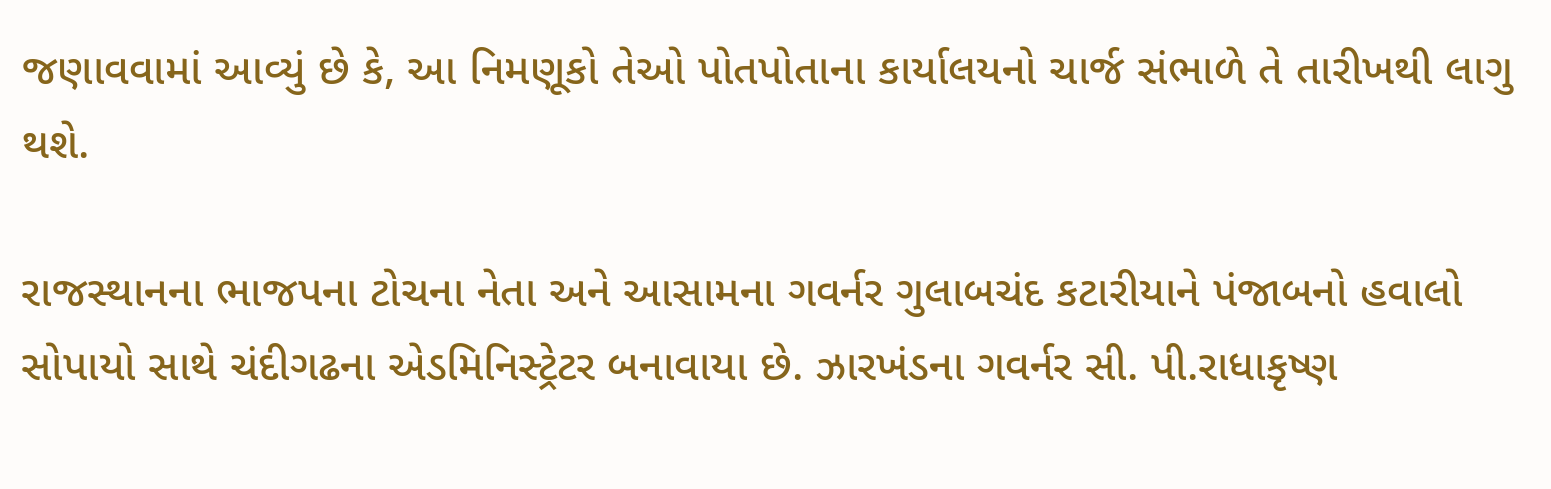જણાવવામાં આવ્યું છે કે, આ નિમણૂકો તેઓ પોતપોતાના કાર્યાલયનો ચાર્જ સંભાળે તે તારીખથી લાગુ થશે.

રાજસ્થાનના ભાજપના ટોચના નેતા અને આસામના ગવર્નર ગુલાબચંદ કટારીયાને પંજાબનો હવાલો સોપાયો સાથે ચંદીગઢના એડમિનિસ્ટ્રેટર બનાવાયા છે. ઝારખંડના ગવર્નર સી. પી.રાધાકૃષ્ણ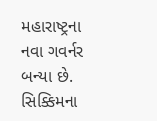મહારાષ્ટ્રના નવા ગવર્નર બન્યા છે. સિક્કિમના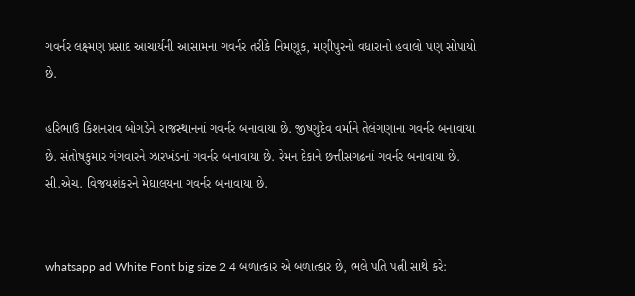ગવર્નર લક્ષ્મણ પ્રસાદ આચાર્યની આસામના ગવર્નર તરીકે નિમણૂક, મણીપુરનો વધારાનો હવાલો પણ સોપાયો છે.

હરિભાઉ કિશનરાવ બોગડેને રાજસ્થાનનાં ગવર્નર બનાવાયા છે. જીષ્ણુદેવ વર્માને તેલંગણાના ગવર્નર બનાવાયા છે. સંતોષકુમાર ગંગવારને ઝારખંડનાં ગવર્નર બનાવાયા છે. રેમન દેકાને છત્તીસગઢનાં ગવર્નર બનાવાયા છે. સી.એચ. વિજયશંકરને મેઘાલયના ગવર્નર બનાવાયા છે.


whatsapp ad White Font big size 2 4 બળાત્કાર એ બળાત્કાર છે, ભલે પતિ પત્ની સાથે કરે: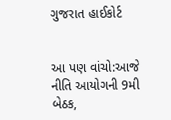ગુજરાત હાઈકોર્ટ


આ પણ વાંચો:આજે નીતિ આયોગની 9મી બેઠક,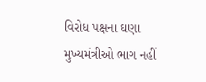વિરોધ પક્ષના ઘણા મુખ્યમંત્રીઓ ભાગ નહીં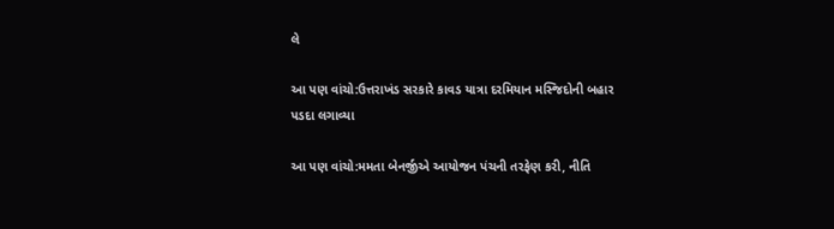લે

આ પણ વાંચો:ઉત્તરાખંડ સરકારે કાવડ યાત્રા દરમિયાન મસ્જિદોની બહાર પડદા લગાવ્યા

આ પણ વાંચો:મમતા બેનર્જીએ આયોજન પંચની તરફેણ કરી, નીતિ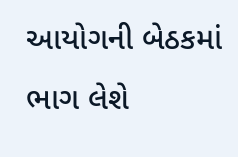આયોગની બેઠકમાં ભાગ લેશે